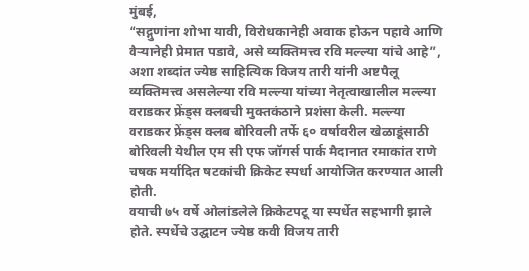मुंबई,
“सद्गुणांना शोभा यावी, विरोधकानेही अवाक होऊन पहावे आणि वैऱ्यानेही प्रेमात पडावे, असे व्यक्तिमत्त्व रवि मल्ल्या यांचे आहे”, अशा शब्दांत ज्येष्ठ साहित्यिक विजय तारी यांनी अष्टपैलू व्यक्तिमत्त्व असलेल्या रवि मल्ल्या यांच्या नेतृत्वाखालील मल्ल्या वराडकर फ्रेंड्स क्लबची मुक्तकंठाने प्रशंसा केली. मल्ल्या वराडकर फ्रेंड्स क्लब बोरिवली तर्फे ६० वर्षावरील खेळाडूंसाठी बोरिवली येथील एम सी एफ जॉगर्स पार्क मैदानात रमाकांत राणे चषक मर्यादित षटकांची क्रिकेट स्पर्धा आयोजित करण्यात आली होती.
वयाची ७५ वर्षे ओलांडलेले क्रिकेटपटू या स्पर्धेत सहभागी झाले होते. स्पर्धेचे उद्घाटन ज्येष्ठ कवी विजय तारी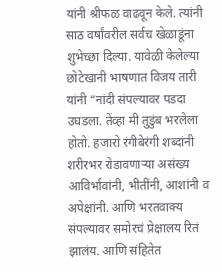यांनी श्रीफळ वाढवून केले. त्यांनी साठ वर्षांवरील सर्वच खेळाडूंना शुभेच्छा दिल्या. यावेळी केलेल्या छोटेखानी भाषणात विजय तारी यांनी “नांदी संपल्यावर पडदा उघडला. तेंव्हा मी तुडुंब भरलेला होतो. हजारो रंगीबेरंगी शब्दांनी शरीरभर रोडावणाऱ्या असंख्य आविर्भावांनी, भीतींनी, आशांनी व अपेक्षांनी. आणि भरतवाक्य संपल्यावर समोरचं प्रेक्षालय रितं झालंय. आणि संहितेत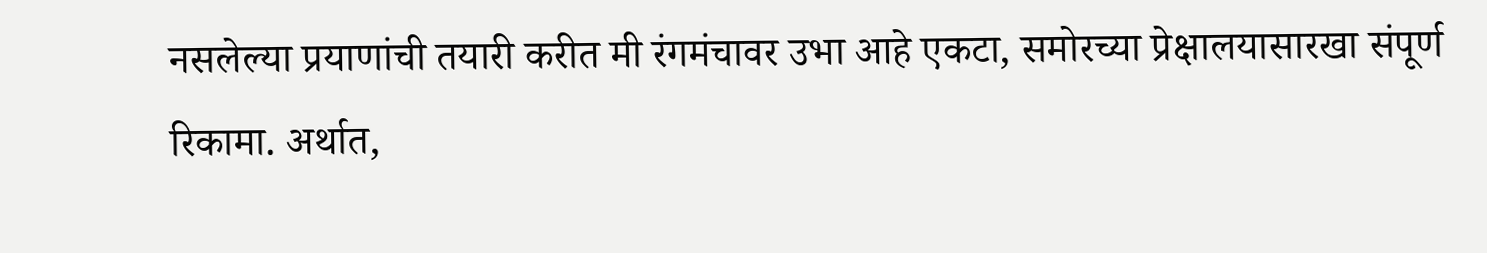नसलेल्या प्रयाणांची तयारी करीत मी रंगमंचावर उभा आहे एकटा, समोरच्या प्रेक्षालयासारखा संपूर्ण रिकामा. अर्थात,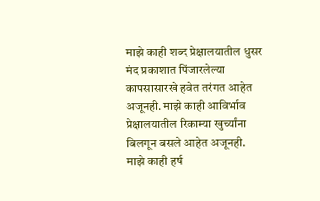माझे काही शब्द प्रेक्षालयातील धुसर मंद प्रकाशात पिंजारलेल्या कापसासारखे हवेत तरंगत आहेत अजूनही. माझे काही आविर्भाव प्रेक्षालयातील रिकाम्या खुर्च्यांना बिलगून बसले आहेत अजूनही. माझे काही हर्ष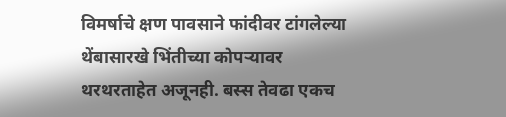विमर्षाचे क्षण पावसाने फांदीवर टांगलेल्या थेंबासारखे भिंतीच्या कोपऱ्यावर थरथरताहेत अजूनही. बस्स तेवढा एकच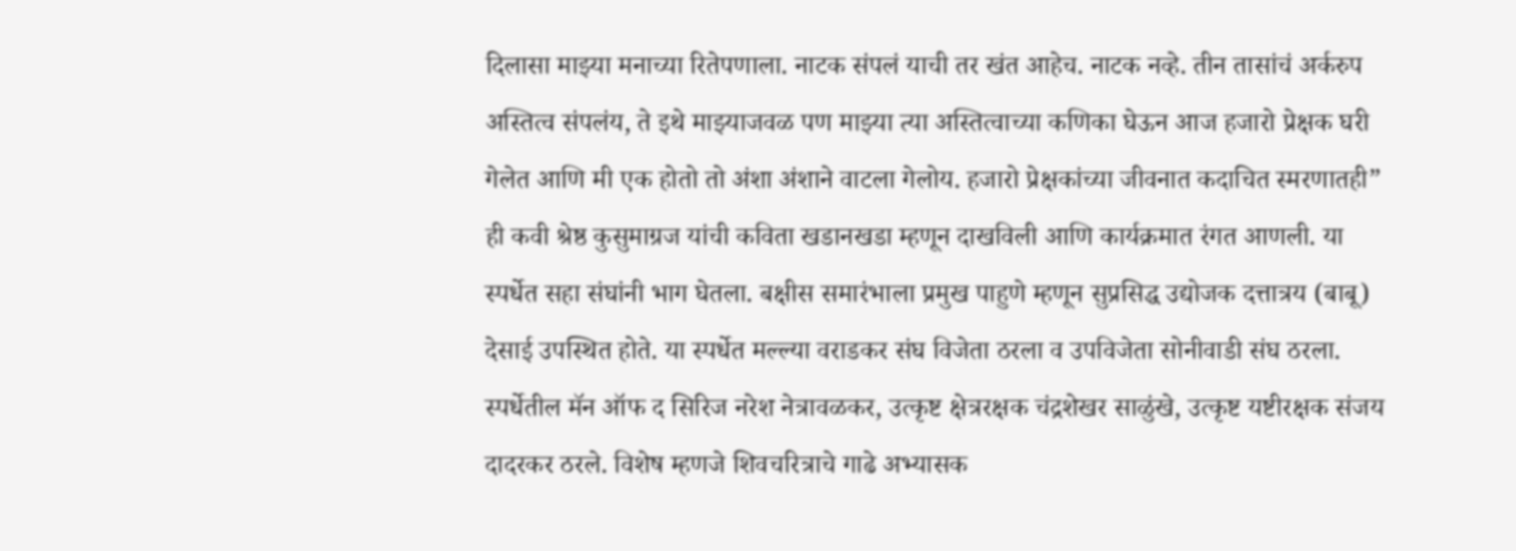दिलासा माझ्या मनाच्या रितेपणाला. नाटक संपलं याची तर खंत आहेच. नाटक नव्हे. तीन तासांचं अर्करुप अस्तित्व संपलंय, ते इथे माझ्याजवळ पण माझ्या त्या अस्तित्वाच्या कणिका घेऊन आज हजारो प्रेक्षक घरी गेलेत आणि मी एक होतो तो अंशा अंशाने वाटला गेलोय. हजारो प्रेक्षकांच्या जीवनात कदाचित स्मरणातही” ही कवी श्रेष्ठ कुसुमाग्रज यांची कविता खडानखडा म्हणून दाखविली आणि कार्यक्रमात रंगत आणली. या स्पर्धेत सहा संघांनी भाग घेतला. बक्षीस समारंभाला प्रमुख पाहुणे म्हणून सुप्रसिद्ध उद्योजक दत्तात्रय (बाबू) देसाई उपस्थित होते. या स्पर्धेत मल्ल्या वराडकर संघ विजेता ठरला व उपविजेता सोनीवाडी संघ ठरला. स्पर्धेतील मॅन ऑफ द सिरिज नरेश नेत्रावळकर, उत्कृष्ट क्षेत्ररक्षक चंद्रशेखर साळुंखे, उत्कृष्ट यष्टीरक्षक संजय दादरकर ठरले. विशेष म्हणजे शिवचरित्राचे गाढे अभ्यासक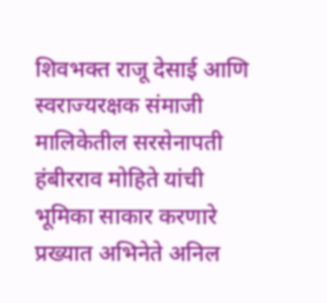शिवभक्त राजू देसाई आणि स्वराज्यरक्षक संमाजी मालिकेतील सरसेनापती हंबीरराव मोहिते यांची भूमिका साकार करणारे प्रख्यात अभिनेते अनिल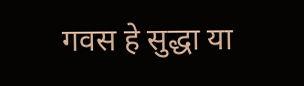गवस हे सुद्धा या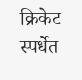क्रिकेट स्पर्धेत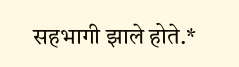सहभागी झाले होते.*